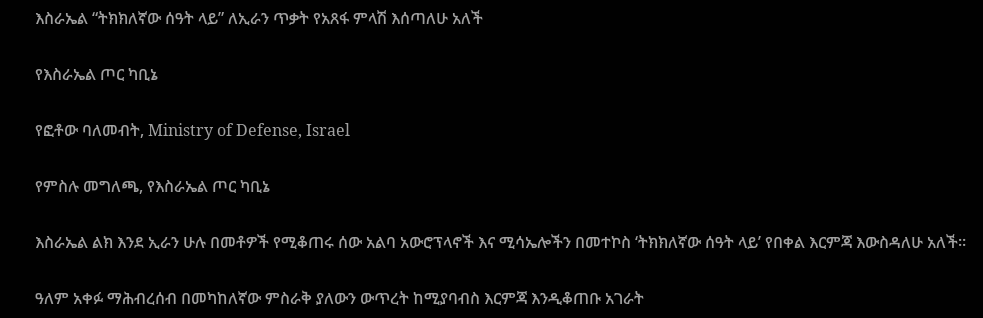እስራኤል “ትክክለኛው ሰዓት ላይ” ለኢራን ጥቃት የአጸፋ ምላሽ እሰጣለሁ አለች

የእስራኤል ጦር ካቢኔ

የፎቶው ባለመብት, Ministry of Defense, Israel

የምስሉ መግለጫ, የእስራኤል ጦር ካቢኔ

እስራኤል ልክ እንደ ኢራን ሁሉ በመቶዎች የሚቆጠሩ ሰው አልባ አውሮፕላኖች እና ሚሳኤሎችን በመተኮስ ‘ትክክለኛው ሰዓት ላይ’ የበቀል እርምጃ እውስዳለሁ አለች።

ዓለም አቀፉ ማሕብረሰብ በመካከለኛው ምስራቅ ያለውን ውጥረት ከሚያባብስ እርምጃ እንዲቆጠቡ አገራት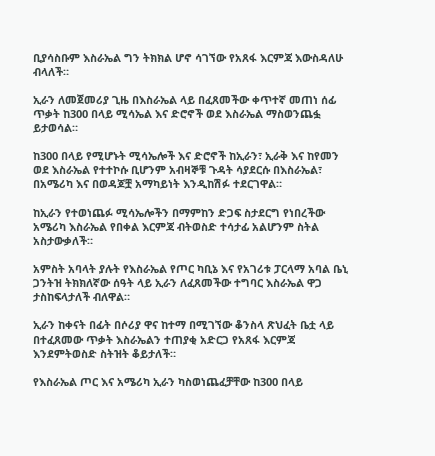ቢያሳስቡም እስራኤል ግን ትክክል ሆኖ ሳገኘው የአጸፋ እርምጃ እውስዳለሁ ብላለች።

ኢራን ለመጀመሪያ ጊዜ በእስራኤል ላይ በፈጸመችው ቀጥተኛ መጠነ ሰፊ ጥቃት ከ300 በላይ ሚሳኤል እና ድሮኖች ወደ እስራኤል ማስወንጨፏ ይታወሳል።

ከ300 በላይ የሚሆኑት ሚሳኤሎች እና ድሮኖች ከኢራን፣ ኢራቅ እና ከየመን ወደ እስራኤል የተተኮሱ ቢሆንም አብዛኞቹ ጉዳት ሳያደርሱ በእስራኤል፣ በአሜሪካ እና በወዳጆቿ አማካይነት እንዲከሽፉ ተደርገዋል።

ከኢራን የተወነጨፉ ሚሳኤሎችን በማምከን ድጋፍ ስታደርግ የነበረችው አሜሪካ እስራኤል የበቀል እርምጃ ብትወስድ ተሳታፊ አልሆንም ስትል አስታውቃለች።

አምስት አባላት ያሉት የእስራኤል የጦር ካቢኔ እና የአገሪቱ ፓርላማ አባል ቤኒ ጋንትዝ ትክክለኛው ሰዓት ላይ ኢራን ለፈጸመችው ተግባር እስራኤል ዋጋ ታስከፍላታለች ብለዋል።

ኢራን ከቀናት በፊት በሶሪያ ዋና ከተማ በሚገኘው ቆንስላ ጽህፈት ቤቷ ላይ በተፈጸመው ጥቃት እስራኤልን ተጠያቂ አድርጋ የአጸፋ እርምጃ እንደምትወስድ ስትዝት ቆይታለች።

የእስራኤል ጦር እና አሜሪካ ኢራን ካስወነጨፈቻቸው ከ300 በላይ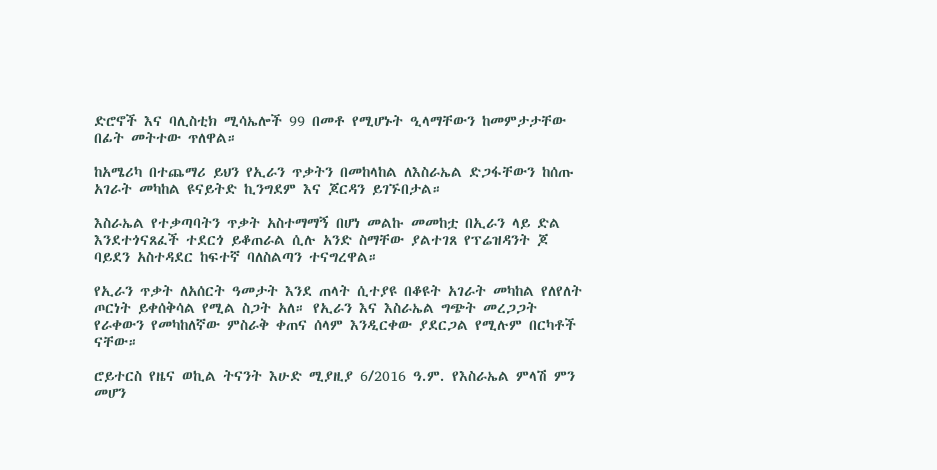ድሮኖች እና ባሊስቲክ ሚሳኤሎች 99 በመቶ የሚሆኑት ዒላማቸውን ከመምታታቸው በፊት መትተው ጥለዋል።

ከአሜሪካ በተጨማሪ ይህን የኢራን ጥቃትን በመከላከል ለእስራኤል ድጋፋቸውን ከሰጡ አገራት መካከል ዩናይትድ ኪንግደም እና ጆርዳን ይገኙበታል።

እስራኤል የተቃጣባትን ጥቃት አስተማማኝ በሆነ መልኩ መመከቷ በኢራን ላይ ድል እንደተጎናጸፈች ተደርጎ ይቆጠራል ሲሉ አንድ ስማቸው ያልተገጸ የፕሬዝዳንት ጆ ባይደን አስተዳደር ከፍተኛ ባለስልጣን ተናግረዋል።

የኢራን ጥቃት ለአሰርት ዓመታት እንደ ጠላት ሲተያዩ በቆዩት አገራት መካከል የለየለት ጦርነት ይቀሰቅሳል የሚል ስጋት አለ። የኢራን እና እስራኤል ግጭት መረጋጋት የራቀውን የመካከለኛው ምስራቅ ቀጠና ሰላም እንዲርቀው ያደርጋል የሚሉም በርካቶች ናቸው።

ሮይተርስ የዜና ወኪል ትናንት እሁድ ሚያዚያ 6/2016 ዓ.ም. የእስራኤል ምላሽ ምን መሆን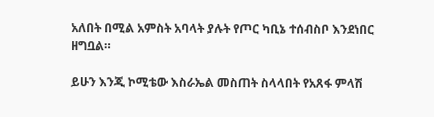አለበት በሚል አምስት አባላት ያሉት የጦር ካቢኔ ተሰብስቦ እንደነበር ዘግቧል።

ይሁን እንጂ ኮሚቴው እስራኤል መስጠት ስላላበት የአጸፋ ምላሽ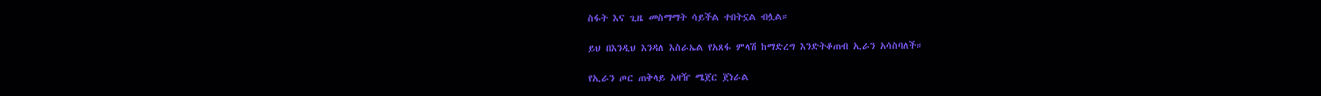ስፋት እና ጊዜ መስማማት ሳይችል ተበትኗል ብሏል።

ይህ በእንዲህ እንዳለ እስራኤል የአጸፋ ምላሽ ከማድረግ እንድትቆጠብ ኢራን አሳስባለች።

የኢራን ጦር ጠቅላይ አዛዥ ሜጀር ጀነራል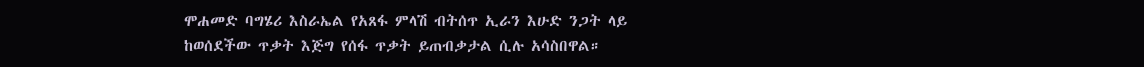ሞሐመድ ባግሄሪ እስራኤል የአጸፋ ምላሽ ብትሰጥ ኢራን እሁድ ንጋት ላይ ከወሰደችው ጥቃት እጅግ የሰፋ ጥቃት ይጠብቃታል ሲሉ አሳስበዋል።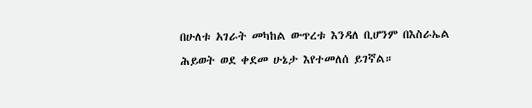በሁለቱ አገራት መካከል ውጥረቱ እንዳለ ቢሆንም በእስራኤል ሕይወት ወደ ቀደመ ሁኔታ እየተመለሰ ይገኛል።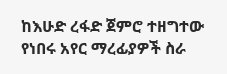ከእሁድ ረፋድ ጀምሮ ተዘግተው የነበሩ አየር ማረፊያዎች ስራ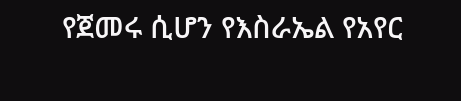የጀመሩ ሲሆን የእስራኤል የአየር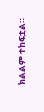ክልልም ተከፍቷል።